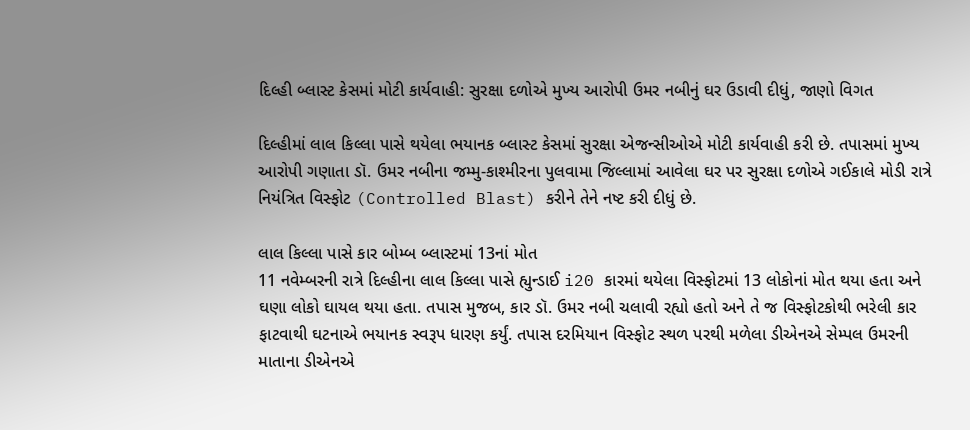દિલ્હી બ્લાસ્ટ કેસમાં મોટી કાર્યવાહી: સુરક્ષા દળોએ મુખ્ય આરોપી ઉમર નબીનું ઘર ઉડાવી દીધું, જાણો વિગત

દિલ્હીમાં લાલ કિલ્લા પાસે થયેલા ભયાનક બ્લાસ્ટ કેસમાં સુરક્ષા એજન્સીઓએ મોટી કાર્યવાહી કરી છે. તપાસમાં મુખ્ય આરોપી ગણાતા ડૉ. ઉમર નબીના જમ્મુ-કાશ્મીરના પુલવામા જિલ્લામાં આવેલા ઘર પર સુરક્ષા દળોએ ગઈકાલે મોડી રાત્રે નિયંત્રિત વિસ્ફોટ (Controlled Blast) કરીને તેને નષ્ટ કરી દીધું છે.

લાલ કિલ્લા પાસે કાર બોમ્બ બ્લાસ્ટમાં 13નાં મોત
11 નવેમ્બરની રાત્રે દિલ્હીના લાલ કિલ્લા પાસે હ્યુન્ડાઈ i20 કારમાં થયેલા વિસ્ફોટમાં 13 લોકોનાં મોત થયા હતા અને ઘણા લોકો ઘાયલ થયા હતા. તપાસ મુજબ, કાર ડૉ. ઉમર નબી ચલાવી રહ્યો હતો અને તે જ વિસ્ફોટકોથી ભરેલી કાર ફાટવાથી ઘટનાએ ભયાનક સ્વરૂપ ધારણ કર્યું. તપાસ દરમિયાન વિસ્ફોટ સ્થળ પરથી મળેલા ડીએનએ સેમ્પલ ઉમરની માતાના ડીએનએ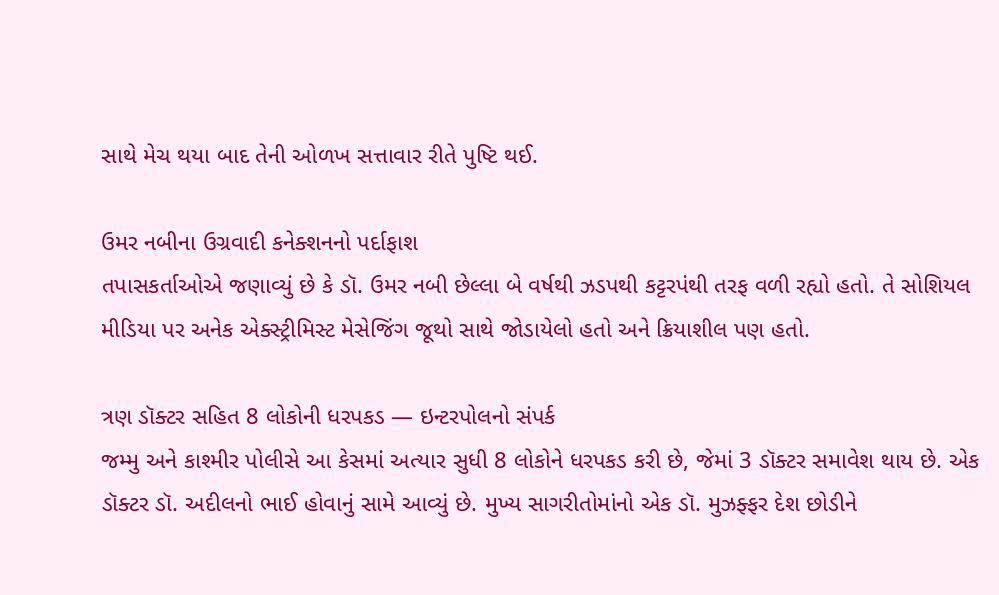સાથે મેચ થયા બાદ તેની ઓળખ સત્તાવાર રીતે પુષ્ટિ થઈ.

ઉમર નબીના ઉગ્રવાદી કનેક્શનનો પર્દાફાશ
તપાસકર્તાઓએ જણાવ્યું છે કે ડૉ. ઉમર નબી છેલ્લા બે વર્ષથી ઝડપથી કટ્ટરપંથી તરફ વળી રહ્યો હતો. તે સોશિયલ મીડિયા પર અનેક એક્સ્ટ્રીમિસ્ટ મેસેજિંગ જૂથો સાથે જોડાયેલો હતો અને ક્રિયાશીલ પણ હતો.

ત્રણ ડૉક્ટર સહિત 8 લોકોની ધરપકડ — ઇન્ટરપોલનો સંપર્ક
જમ્મુ અને કાશ્મીર પોલીસે આ કેસમાં અત્યાર સુધી 8 લોકોને ધરપકડ કરી છે, જેમાં 3 ડૉક્ટર સમાવેશ થાય છે. એક ડૉક્ટર ડૉ. અદીલનો ભાઈ હોવાનું સામે આવ્યું છે. મુખ્ય સાગરીતોમાંનો એક ડૉ. મુઝફ્ફર દેશ છોડીને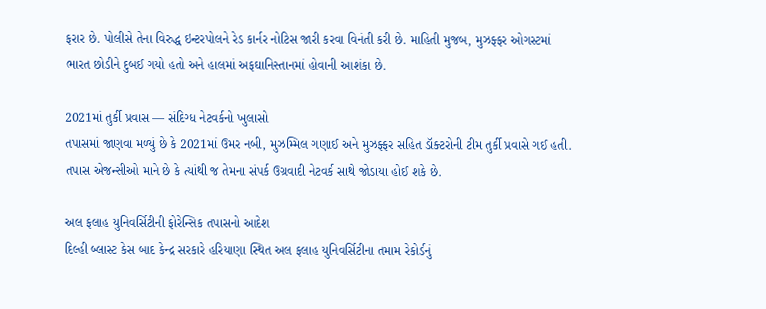ફરાર છે. પોલીસે તેના વિરુદ્ધ ઇન્ટરપોલને રેડ કાર્નર નોટિસ જારી કરવા વિનંતી કરી છે. માહિતી મુજબ, મુઝફ્ફર ઓગસ્ટમાં ભારત છોડીને દુબઈ ગયો હતો અને હાલમાં અફઘાનિસ્તાનમાં હોવાની આશંકા છે.

2021માં તુર્કી પ્રવાસ — સંદિગ્ધ નેટવર્કનો ખુલાસો
તપાસમાં જાણવા મળ્યું છે કે 2021માં ઉમર નબી, મુઝમ્મિલ ગણાઈ અને મુઝફ્ફર સહિત ડૉક્ટરોની ટીમ તુર્કી પ્રવાસે ગઈ હતી. તપાસ એજન્સીઓ માને છે કે ત્યાંથી જ તેમના સંપર્ક ઉગ્રવાદી નેટવર્ક સાથે જોડાયા હોઈ શકે છે.

અલ ફલાહ યુનિવર્સિટીની ફોરેન્સિક તપાસનો આદેશ
દિલ્હી બ્લાસ્ટ કેસ બાદ કેન્દ્ર સરકારે હરિયાણા સ્થિત અલ ફલાહ યુનિવર્સિટીના તમામ રેકોર્ડનું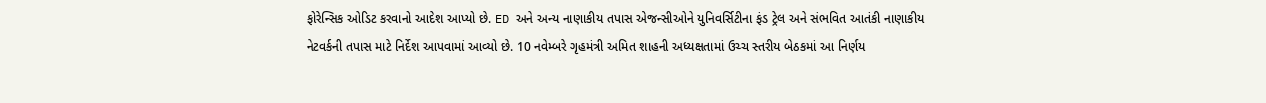ફોરેન્સિક ઓડિટ કરવાનો આદેશ આપ્યો છે. ED અને અન્ય નાણાકીય તપાસ એજન્સીઓને યુનિવર્સિટીના ફંડ ટ્રેલ અને સંભવિત આતંકી નાણાકીય નેટવર્કની તપાસ માટે નિર્દેશ આપવામાં આવ્યો છે. 10 નવેમ્બરે ગૃહમંત્રી અમિત શાહની અધ્યક્ષતામાં ઉચ્ચ સ્તરીય બેઠકમાં આ નિર્ણય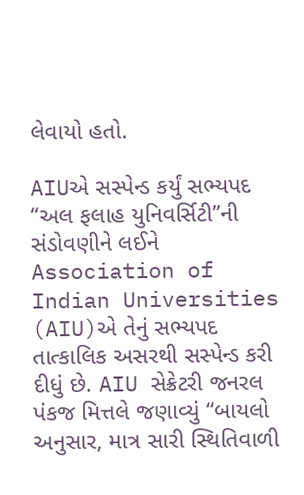લેવાયો હતો.

AIUએ સસ્પેન્ડ કર્યું સભ્યપદ
“અલ ફલાહ યુનિવર્સિટી”ની સંડોવણીને લઈને Association of Indian Universities (AIU)એ તેનું સભ્યપદ તાત્કાલિક અસરથી સસ્પેન્ડ કરી દીધું છે. AIU સેક્રેટરી જનરલ પંકજ મિત્તલે જણાવ્યું “બાયલો અનુસાર, માત્ર સારી સ્થિતિવાળી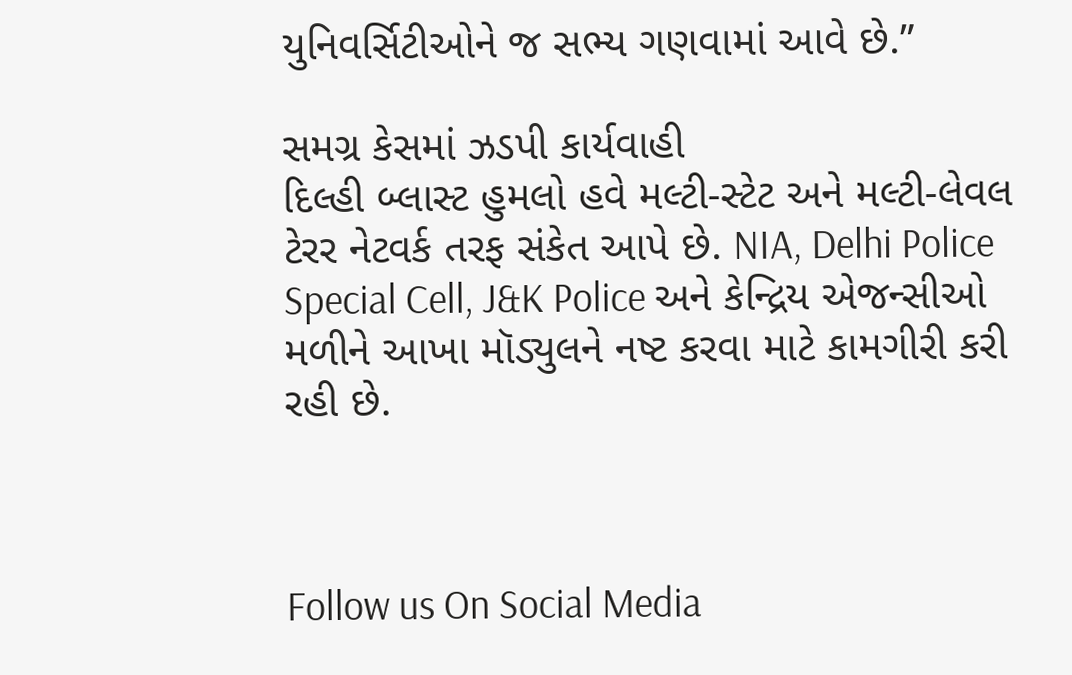યુનિવર્સિટીઓને જ સભ્ય ગણવામાં આવે છે.”

સમગ્ર કેસમાં ઝડપી કાર્યવાહી
દિલ્હી બ્લાસ્ટ હુમલો હવે મલ્ટી-સ્ટેટ અને મલ્ટી-લેવલ ટેરર નેટવર્ક તરફ સંકેત આપે છે. NIA, Delhi Police Special Cell, J&K Police અને કેન્દ્રિય એજન્સીઓ મળીને આખા મૉડ્યુલને નષ્ટ કરવા માટે કામગીરી કરી રહી છે.



Follow us On Social Media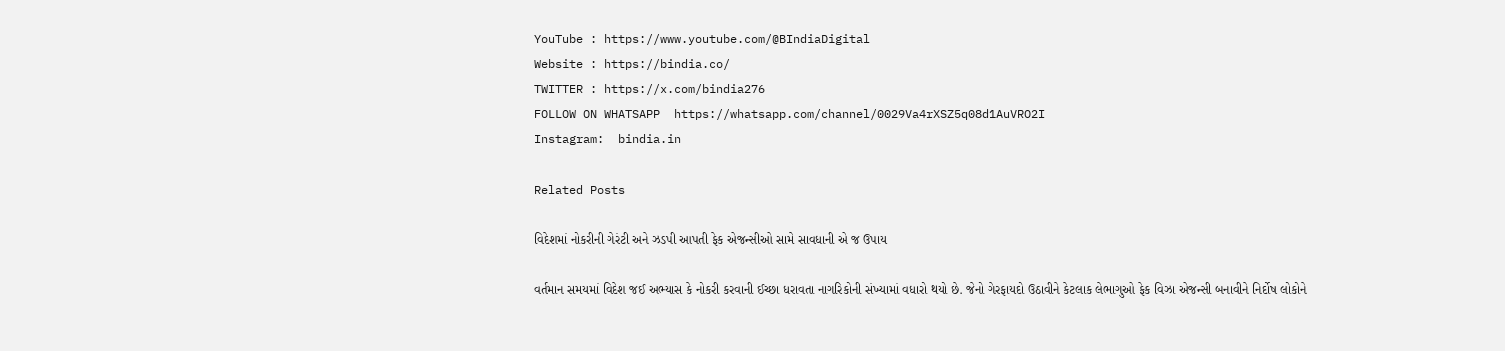YouTube : https://www.youtube.com/@BIndiaDigital
Website : https://bindia.co/
TWITTER : https://x.com/bindia276
FOLLOW ON WHATSAPP  https://whatsapp.com/channel/0029Va4rXSZ5q08d1AuVRO2I
Instagram:  bindia.in

Related Posts

વિદેશમાં નોકરીની ગેરંટી અને ઝડપી આપતી ફેક એજન્સીઓ સામે સાવધાની એ જ ઉપાય

વર્તમાન સમયમાં વિદેશ જઈ અભ્યાસ કે નોકરી કરવાની ઈચ્છા ધરાવતા નાગરિકોની સંખ્યામાં વધારો થયો છે. જેનો ગેરફાયદો ઉઠાવીને કેટલાક લેભાગુઓ ફેક વિઝા એજન્સી બનાવીને નિર્દોષ લોકોને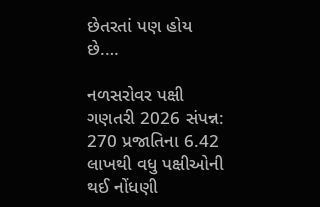છેતરતાં પણ હોય છે.…

નળસરોવર પક્ષી ગણતરી 2026 સંપન્ન: 270 પ્રજાતિના 6.42 લાખથી વધુ પક્ષીઓની થઈ નોંધણી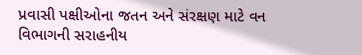પ્રવાસી પક્ષીઓના જતન અને સંરક્ષણ માટે વન વિભાગની સરાહનીય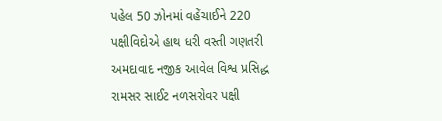પહેલ 50 ઝોનમાં વહેંચાઈને 220 પક્ષીવિદોએ હાથ ધરી વસ્તી ગણતરી અમદાવાદ નજીક આવેલ વિશ્વ પ્રસિદ્ધ રામસર સાઈટ નળસરોવર પક્ષી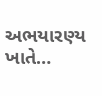અભયારણ્ય ખાતે…